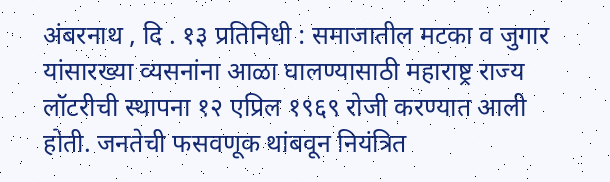अंबरनाथ , दि . १३ प्रतिनिधी : समाजातील मटका व जुगार यांसारख्या व्यसनांना आळा घालण्यासाठी महाराष्ट्र राज्य लॉटरीची स्थापना १२ एप्रिल १९६९ रोजी करण्यात आली होती. जनतेची फसवणूक थांबवून नियंत्रित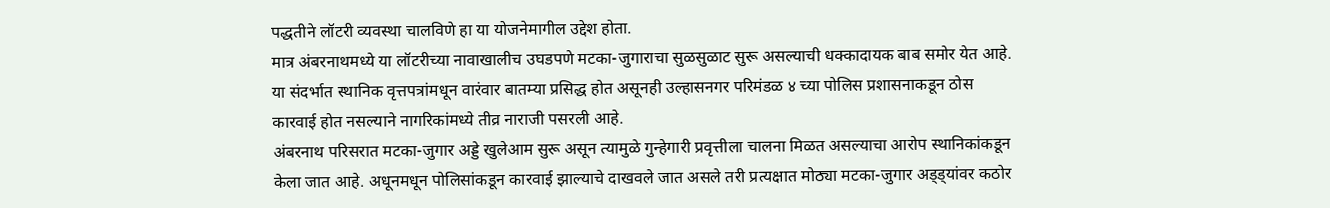पद्धतीने लॉटरी व्यवस्था चालविणे हा या योजनेमागील उद्देश होता.
मात्र अंबरनाथमध्ये या लॉटरीच्या नावाखालीच उघडपणे मटका-जुगाराचा सुळसुळाट सुरू असल्याची धक्कादायक बाब समोर येत आहे. या संदर्भात स्थानिक वृत्तपत्रांमधून वारंवार बातम्या प्रसिद्ध होत असूनही उल्हासनगर परिमंडळ ४ च्या पोलिस प्रशासनाकडून ठोस कारवाई होत नसल्याने नागरिकांमध्ये तीव्र नाराजी पसरली आहे.
अंबरनाथ परिसरात मटका-जुगार अड्डे खुलेआम सुरू असून त्यामुळे गुन्हेगारी प्रवृत्तीला चालना मिळत असल्याचा आरोप स्थानिकांकडून केला जात आहे. अधूनमधून पोलिसांकडून कारवाई झाल्याचे दाखवले जात असले तरी प्रत्यक्षात मोठ्या मटका-जुगार अड्ड्यांवर कठोर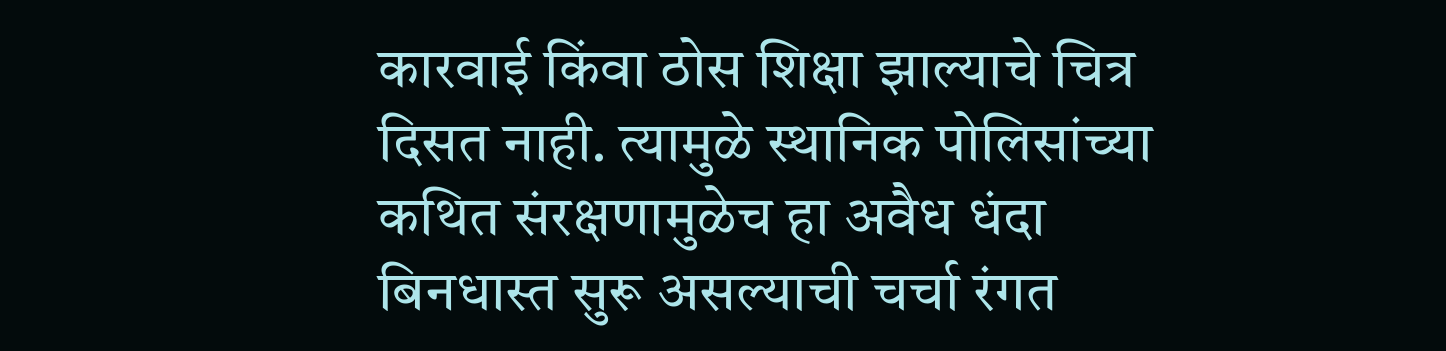कारवाई किंवा ठोस शिक्षा झाल्याचे चित्र दिसत नाही. त्यामुळे स्थानिक पोलिसांच्या कथित संरक्षणामुळेच हा अवैध धंदा बिनधास्त सुरू असल्याची चर्चा रंगत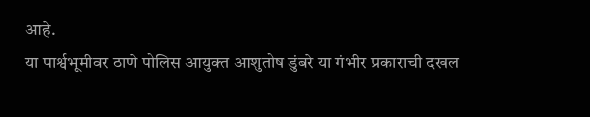आहे.
या पार्श्वभूमीवर ठाणे पोलिस आयुक्त आशुतोष डुंबरे या गंभीर प्रकाराची दखल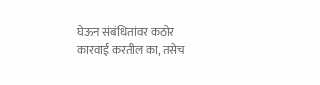घेऊन संबंधितांवर कठोर कारवाई करतील का, तसेच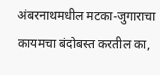अंबरनाथमधील मटका-जुगाराचा कायमचा बंदोबस्त करतील का,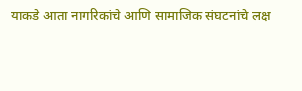याकडे आता नागरिकांचे आणि सामाजिक संघटनांचे लक्ष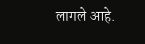लागले आहे.